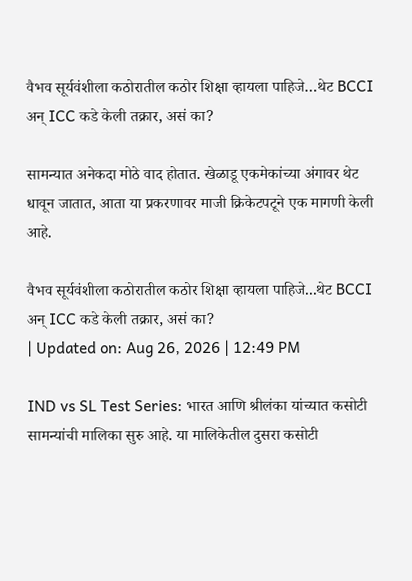वैभव सूर्यवंशीला कठोरातील कठोर शिक्षा व्हायला पाहिजे…थेट BCCI अन् ICC कडे केली तक्रार, असं का?

सामन्यात अनेकदा मोठे वाद होतात. खेळाडू एकमेकांच्या अंगावर थेट धावून जातात, आता या प्रकरणावर माजी क्रिकेटपटूने एक मागणी केली आहे.

वैभव सूर्यवंशीला कठोरातील कठोर शिक्षा व्हायला पाहिजे...थेट BCCI अन् ICC कडे केली तक्रार, असं का?
| Updated on: Aug 26, 2026 | 12:49 PM

IND vs SL Test Series: भारत आणि श्रीलंका यांच्यात कसोटी सामन्यांची मालिका सुरु आहे. या मालिकेतील दुसरा कसोटी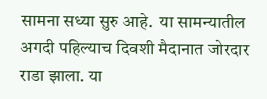सामना सध्या सुरु आहे.  या सामन्यातील अगदी पहिल्याच दिवशी मैदानात जोरदार राडा झाला. या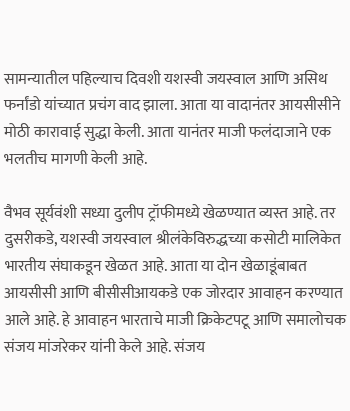सामन्यातील पहिल्याच दिवशी यशस्वी जयस्वाल आणि असिथ फर्नांडो यांच्यात प्रचंग वाद झाला. आता या वादानंतर आयसीसीने मोठी कारावाई सुद्धा केली. आता यानंतर माजी फलंदाजाने एक भलतीच मागणी केली आहे.

वैभव सूर्यवंशी सध्या दुलीप ट्रॉफीमध्ये खेळण्यात व्यस्त आहे. तर दुसरीकडे, यशस्वी जयस्वाल श्रीलंकेविरुद्धच्या कसोटी मालिकेत भारतीय संघाकडून खेळत आहे. आता या दोन खेळाडूंबाबत आयसीसी आणि बीसीसीआयकडे एक जोरदार आवाहन करण्यात आले आहे. हे आवाहन भारताचे माजी क्रिकेटपटू आणि समालोचक संजय मांजरेकर यांनी केले आहे. संजय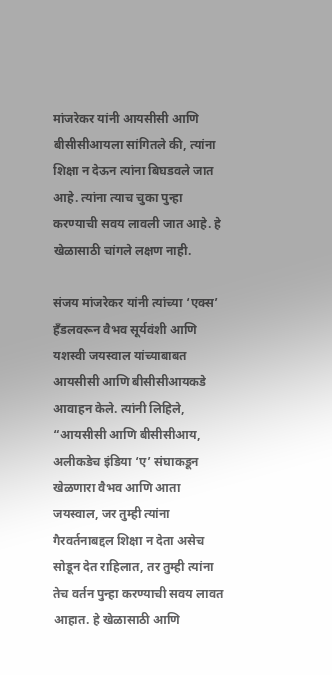मांजरेकर यांनी आयसीसी आणि बीसीसीआयला सांगितले की, त्यांना शिक्षा न देऊन त्यांना बिघडवले जात आहे. त्यांना त्याच चुका पुन्हा करण्याची सवय लावली जात आहे. हे खेळासाठी चांगले लक्षण नाही.

संजय मांजरेकर यांनी त्यांच्या ‘एक्स’ हँडलवरून वैभव सूर्यवंशी आणि यशस्वी जयस्वाल यांच्याबाबत आयसीसी आणि बीसीसीआयकडे आवाहन केले. त्यांनी लिहिले, “आयसीसी आणि बीसीसीआय, अलीकडेच इंडिया ‘ए’ संघाकडून खेळणारा वैभव आणि आता जयस्वाल, जर तुम्ही त्यांना गैरवर्तनाबद्दल शिक्षा न देता असेच सोडून देत राहिलात, तर तुम्ही त्यांना तेच वर्तन पुन्हा करण्याची सवय लावत आहात. हे खेळासाठी आणि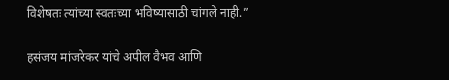विशेषतः त्यांच्या स्वतःच्या भविष्यासाठी चांगले नाही.”

हसंजय मांजरेकर यांचे अपील वैभव आणि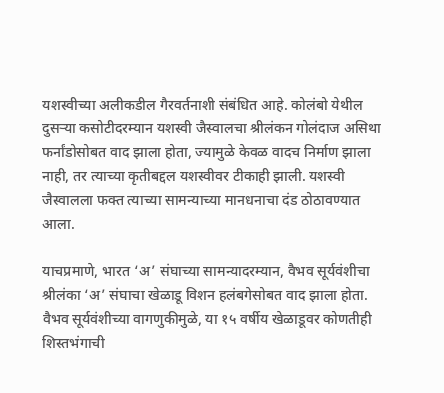यशस्वीच्या अलीकडील गैरवर्तनाशी संबंधित आहे. कोलंबो येथील दुसऱ्या कसोटीदरम्यान यशस्वी जैस्वालचा श्रीलंकन गोलंदाज असिथा फर्नांडोसोबत वाद झाला होता, ज्यामुळे केवळ वादच निर्माण झाला नाही, तर त्याच्या कृतीबद्दल यशस्वीवर टीकाही झाली. यशस्वी जैस्वालला फक्त त्याच्या सामन्याच्या मानधनाचा दंड ठोठावण्यात आला.

याचप्रमाणे, भारत ‘अ’ संघाच्या सामन्यादरम्यान, वैभव सूर्यवंशीचा श्रीलंका ‘अ’ संघाचा खेळाडू विशन हलंबगेसोबत वाद झाला होता. वैभव सूर्यवंशीच्या वागणुकीमुळे, या १५ वर्षीय खेळाडूवर कोणतीही शिस्तभंगाची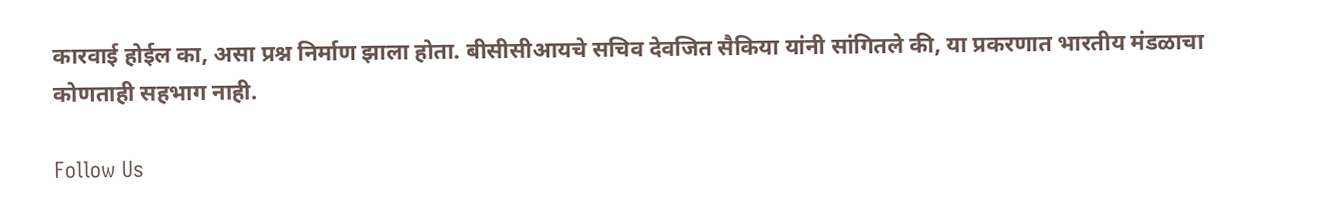कारवाई होईल का, असा प्रश्न निर्माण झाला होता. बीसीसीआयचे सचिव देवजित सैकिया यांनी सांगितले की, या प्रकरणात भारतीय मंडळाचा कोणताही सहभाग नाही.

Follow Us